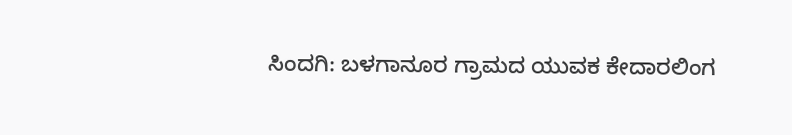ಸಿಂದಗಿ: ಬಳಗಾನೂರ ಗ್ರಾಮದ ಯುವಕ ಕೇದಾರಲಿಂಗ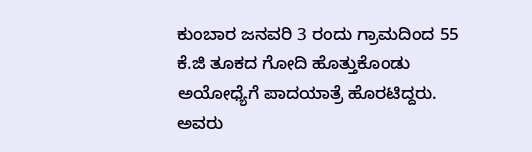ಕುಂಬಾರ ಜನವರಿ 3 ರಂದು ಗ್ರಾಮದಿಂದ 55 ಕೆ.ಜಿ ತೂಕದ ಗೋದಿ ಹೊತ್ತುಕೊಂಡು ಅಯೋಧ್ಯೆಗೆ ಪಾದಯಾತ್ರೆ ಹೊರಟಿದ್ದರು. ಅವರು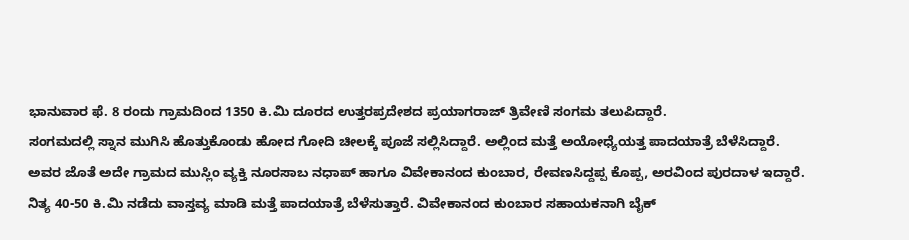ಭಾನುವಾರ ಫೆ. 8 ರಂದು ಗ್ರಾಮದಿಂದ 1350 ಕಿ.ಮಿ ದೂರದ ಉತ್ತರಪ್ರದೇಶದ ಪ್ರಯಾಗರಾಜ್ ತ್ರಿವೇಣಿ ಸಂಗಮ ತಲುಪಿದ್ದಾರೆ.
ಸಂಗಮದಲ್ಲಿ ಸ್ನಾನ ಮುಗಿಸಿ ಹೊತ್ತುಕೊಂಡು ಹೋದ ಗೋದಿ ಚೀಲಕ್ಕೆ ಪೂಜೆ ಸಲ್ಲಿಸಿದ್ದಾರೆ. ಅಲ್ಲಿಂದ ಮತ್ತೆ ಅಯೋಧ್ಯೆಯತ್ತ ಪಾದಯಾತ್ರೆ ಬೆಳೆಸಿದ್ದಾರೆ.
ಅವರ ಜೊತೆ ಅದೇ ಗ್ರಾಮದ ಮುಸ್ಲಿಂ ವ್ಯಕ್ತಿ ನೂರಸಾಬ ನಧಾಪ್ ಹಾಗೂ ವಿವೇಕಾನಂದ ಕುಂಬಾರ, ರೇವಣಸಿದ್ದಪ್ಪ ಕೊಪ್ಪ, ಅರವಿಂದ ಪುರದಾಳ ಇದ್ದಾರೆ.
ನಿತ್ಯ 40-50 ಕಿ.ಮಿ ನಡೆದು ವಾಸ್ತವ್ಯ ಮಾಡಿ ಮತ್ತೆ ಪಾದಯಾತ್ರೆ ಬೆಳೆಸುತ್ತಾರೆ. ವಿವೇಕಾನಂದ ಕುಂಬಾರ ಸಹಾಯಕನಾಗಿ ಬೈಕ್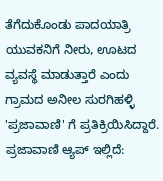ತೆಗೆದುಕೊಂಡು ಪಾದಯಾತ್ರಿ ಯುವಕನಿಗೆ ನೀರು, ಊಟದ ವ್ಯವಸ್ಥೆ ಮಾಡುತ್ತಾರೆ ಎಂದು ಗ್ರಾಮದ ಅನೀಲ ಸುರಗಿಹಳ್ಳಿ 'ಪ್ರಜಾವಾಣಿ' ಗೆ ಪ್ರತಿಕ್ರಿಯಿಸಿದ್ದಾರೆ.
ಪ್ರಜಾವಾಣಿ ಆ್ಯಪ್ ಇಲ್ಲಿದೆ: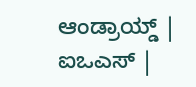ಆಂಡ್ರಾಯ್ಡ್ | ಐಒಎಸ್ |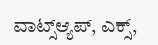ವಾಟ್ಸ್ಆ್ಯಪ್, ಎಕ್ಸ್,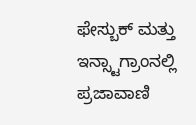ಫೇಸ್ಬುಕ್ ಮತ್ತು ಇನ್ಸ್ಟಾಗ್ರಾಂನಲ್ಲಿ ಪ್ರಜಾವಾಣಿ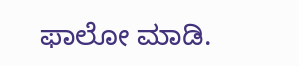ಫಾಲೋ ಮಾಡಿ.